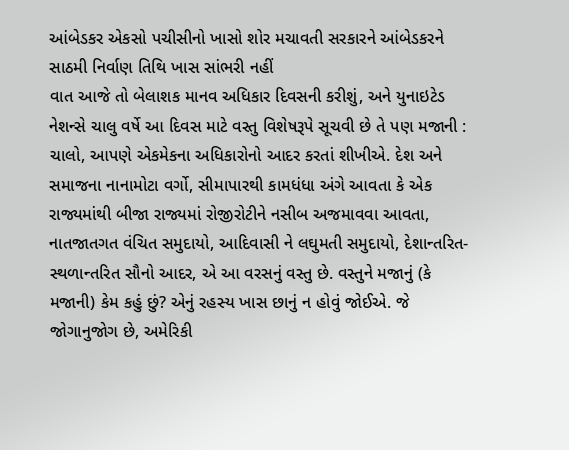આંબેડકર એકસો પચીસીનો ખાસો શોર મચાવતી સરકારને આંબેડકરને સાઠમી નિર્વાણ તિથિ ખાસ સાંભરી નહીં
વાત આજે તો બેલાશક માનવ અધિકાર દિવસની કરીશું, અને યુનાઇટેડ નેશન્સે ચાલુ વર્ષે આ દિવસ માટે વસ્તુ વિશેષરૂપે સૂચવી છે તે પણ મજાની : ચાલો, આપણે એકમેકના અધિકારોનો આદર કરતાં શીખીએ. દેશ અને સમાજના નાનામોટા વર્ગો, સીમાપારથી કામધંધા અંગે આવતા કે એક રાજ્યમાંથી બીજા રાજ્યમાં રોજીરોટીને નસીબ અજમાવવા આવતા, નાતજાતગત વંચિત સમુદાયો, આદિવાસી ને લઘુમતી સમુદાયો, દેશાન્તરિત-સ્થળાન્તરિત સૌનો આદર, એ આ વરસનું વસ્તુ છે. વસ્તુને મજાનું (કે મજાની) કેમ કહું છું? એનું રહસ્ય ખાસ છાનું ન હોવું જોઈએ. જે જોગાનુજોગ છે, અમેરિકી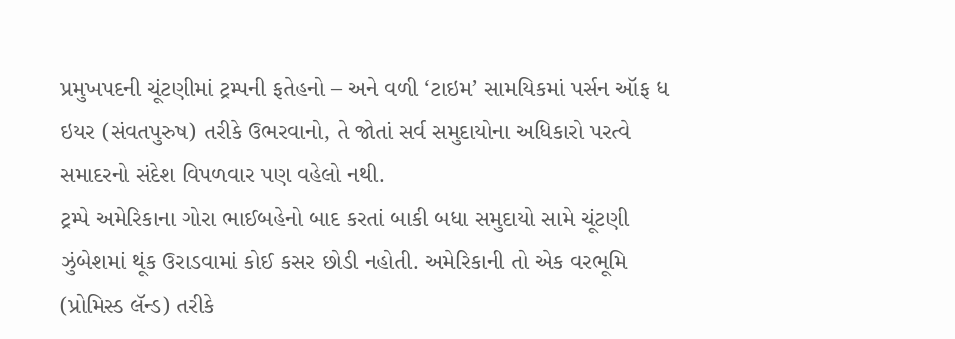પ્રમુખપદની ચૂંટણીમાં ટ્રમ્પની ફતેહનો – અને વળી ‘ટાઇમ’ સામયિકમાં પર્સન ઑફ ધ ઇયર (સંવતપુરુષ) તરીકે ઉભરવાનો, તે જોતાં સર્વ સમુદાયોના અધિકારો પરત્વે સમાદરનો સંદેશ વિપળવાર પણ વહેલો નથી.
ટ્રમ્પે અમેરિકાના ગોરા ભાઈબહેનો બાદ કરતાં બાકી બધા સમુદાયો સામે ચૂંટણી ઝુંબેશમાં થૂંક ઉરાડવામાં કોઈ કસર છોડી નહોતી. અમેરિકાની તો એક વરભૂમિ (પ્રોમિસ્ડ લૅન્ડ) તરીકે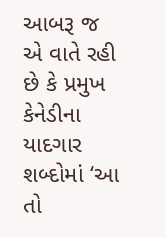આબરૂ જ એ વાતે રહી છે કે પ્રમુખ કેનેડીના યાદગાર શબ્દોમાં ‘આ તો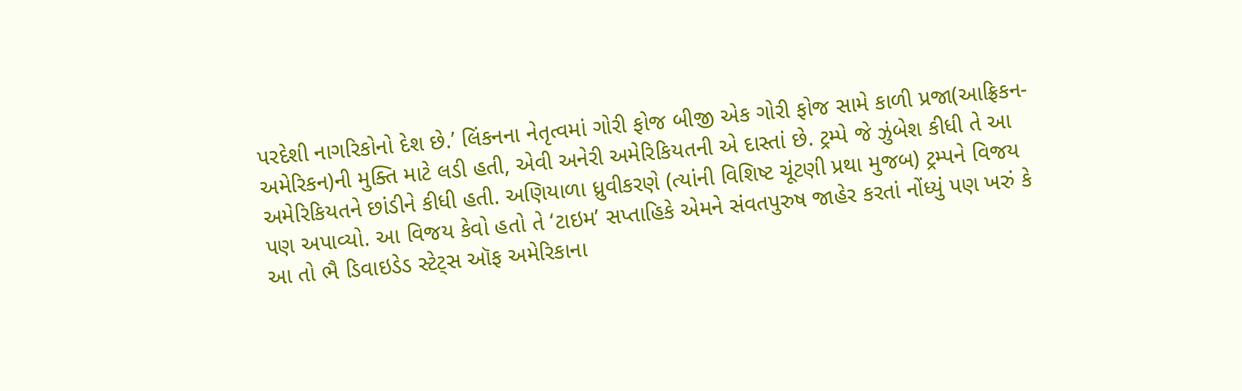પરદેશી નાગરિકોનો દેશ છે.’ લિંકનના નેતૃત્વમાં ગોરી ફોજ બીજી એક ગોરી ફોજ સામે કાળી પ્રજા(આફ્રિકન-અમેરિકન)ની મુક્તિ માટે લડી હતી, એવી અનેરી અમેરિકિયતની એ દાસ્તાં છે. ટ્રમ્પે જે ઝુંબેશ કીધી તે આ અમેરિકિયતને છાંડીને કીધી હતી. અણિયાળા ધ્રુવીકરણે (ત્યાંની વિશિષ્ટ ચૂંટણી પ્રથા મુજબ) ટ્રમ્પને વિજય પણ અપાવ્યો. આ વિજય કેવો હતો તે ‘ટાઇમ’ સપ્તાહિકે એમને સંવતપુરુષ જાહેર કરતાં નોંધ્યું પણ ખરું કે આ તો ભૈ ડિવાઇડેડ સ્ટેટ્સ ઑફ અમેરિકાના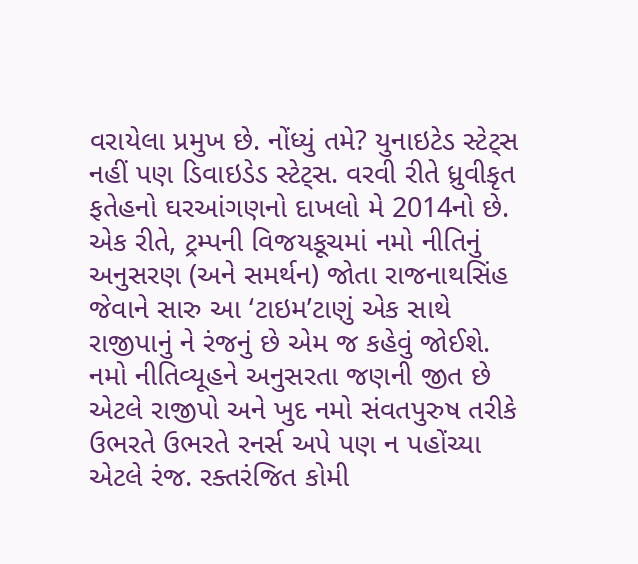વરાયેલા પ્રમુખ છે. નોંધ્યું તમે? યુનાઇટેડ સ્ટેટ્સ નહીં પણ ડિવાઇડેડ સ્ટેટ્સ. વરવી રીતે ધ્રુવીકૃત ફતેહનો ઘરઆંગણનો દાખલો મે 2014નો છે.
એક રીતે, ટ્રમ્પની વિજયકૂચમાં નમો નીતિનું અનુસરણ (અને સમર્થન) જોતા રાજનાથસિંહ જેવાને સારુ આ ‘ટાઇમ’ટાણું એક સાથે રાજીપાનું ને રંજનું છે એમ જ કહેવું જોઈશે. નમો નીતિવ્યૂહને અનુસરતા જણની જીત છે એટલે રાજીપો અને ખુદ નમો સંવતપુરુષ તરીકે ઉભરતે ઉભરતે રનર્સ અપે પણ ન પહોંચ્યા એટલે રંજ. રક્તરંજિત કોમી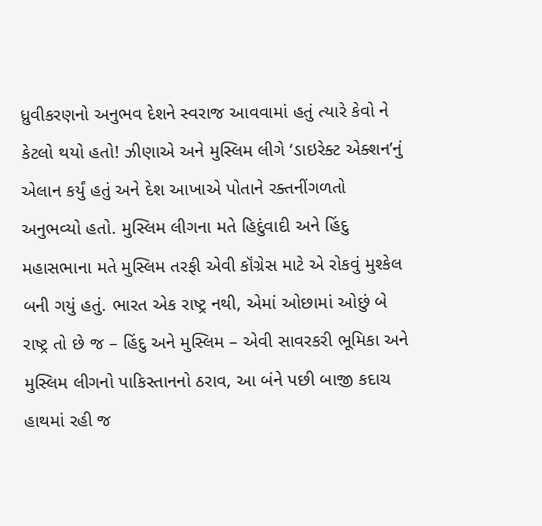ધ્રુવીકરણનો અનુભવ દેશને સ્વરાજ આવવામાં હતું ત્યારે કેવો ને કેટલો થયો હતો! ઝીણાએ અને મુસ્લિમ લીગે ‘ડાઇરેક્ટ એક્શન’નું એલાન કર્યું હતું અને દેશ આખાએ પોતાને રક્તનીંગળતો અનુભવ્યો હતો. મુસ્લિમ લીગના મતે હિદુંવાદી અને હિંદુ મહાસભાના મતે મુસ્લિમ તરફી એવી કૉંગ્રેસ માટે એ રોકવું મુશ્કેલ બની ગયું હતું. ભારત એક રાષ્ટ્ર નથી, એમાં ઓછામાં ઓછું બે રાષ્ટ્ર તો છે જ – હિંદુ અને મુસ્લિમ – એવી સાવરકરી ભૂમિકા અને મુસ્લિમ લીગનો પાકિસ્તાનનો ઠરાવ, આ બંને પછી બાજી કદાચ હાથમાં રહી જ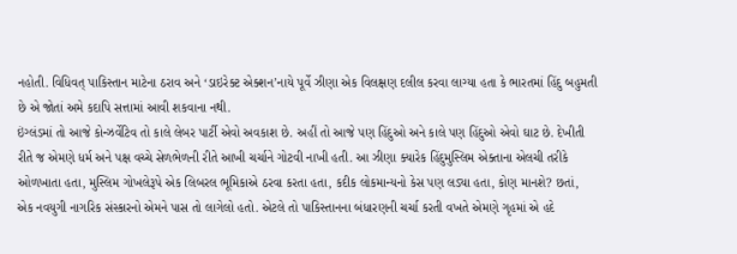નહોતી. વિધિવત્ પાકિસ્તાન માટેના ઠરાવ અને ‘ડાઇરેક્ટ એક્શન’નાયે પૂર્વે ઝીણા એક વિલક્ષણ દલીલ કરવા લાગ્યા હતા કે ભારતમાં હિંદુ બહુમતી છે એ જોતાં અમે કદાપિ સત્તામાં આવી શકવાના નથી.
ઇંગ્લંડમાં તો આજે કોન્ઝર્વેટિવ તો કાલે લેબર પાર્ટી એવો અવકાશ છે. અહીં તો આજે પણ હિંદુઓ અને કાલે પણ હિંદુઓ એવો ઘાટ છે. દેખીતી રીતે જ એમણે ધર્મ અને પક્ષ વચ્ચે સેળભેળની રીતે આખી ચર્ચાને ગોટવી નાખી હતી. આ ઝીણા ક્યારેક હિંદુમુસ્લિમ એક્તાના એલચી તરીકે ઓળખાતા હતા, મુસ્લિમ ગોખલેરૂપે એક લિબરલ ભૂમિકાએ ઠરવા કરતા હતા, કદીક લોકમાન્યનો કેસ પણ લડ્યા હતા, કોણ માનશે? છતાં, એક નવયુગી નાગરિક સંસ્કારનો એમને પાસ તો લાગેલો હતો. એટલે તો પાકિસ્તાનના બંધારણની ચર્ચા કરતી વખતે એમણે ગૃહમાં એ હદે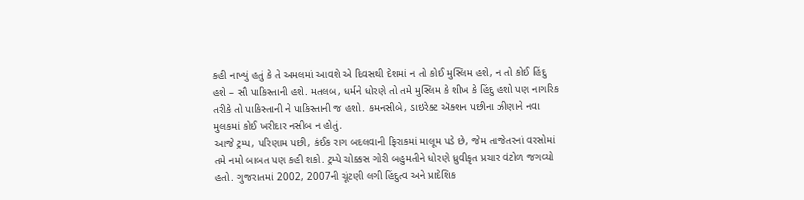કહી નાખ્યું હતું કે તે અમલમાં આવશે એ દિવસથી દેશમાં ન તો કોઈ મુસ્લિમ હશે, ન તો કોઈ હિંદુ હશે – સૌ પાકિસ્તાની હશે. મતલબ, ધર્મને ધોરણે તો તમે મુસ્લિમ કે શીખ કે હિંદુ હશો પણ નાગરિક તરીકે તો પાકિસ્તાની ને પાકિસ્તાની જ હશો. કમનસીબે, ડાઇરેક્ટ ઍક્શન પછીના ઝીણાને નવા મુલકમાં કોઈ ખરીદાર નસીબ ન હોતું.
આજે ટ્રમ્પ, પરિણામ પછી, કંઈક રાગ બદલવાની ફિરાકમાં માલૂમ પડે છે, જેમ તાજેતરનાં વરસોમાં તમે નમો બાબત પણ કહી શકો. ટ્રમ્પે ચોક્કસ ગોરી બહુમતીને ધોરણે ધ્રુવીકૃત પ્રચાર વંટોળ જગવ્યો હતો. ગુજરાતમાં 2002, 2007ની ચૂંટણી લગી હિંદુત્વ અને પ્રાદેશિક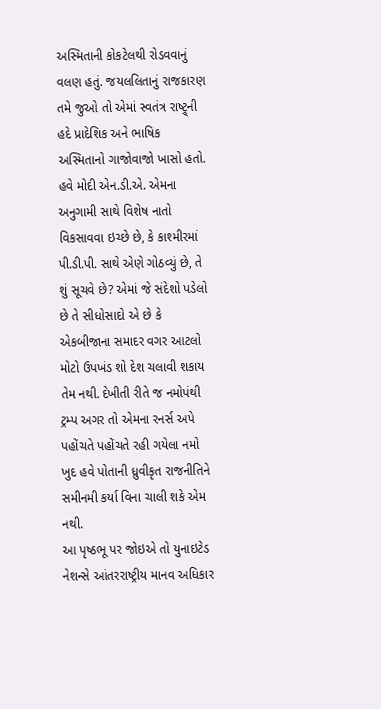અસ્મિતાની કોકટેલથી રોડવવાનું વલણ હતું. જયલલિતાનું રાજકારણ તમે જુઓ તો એમાં સ્વતંત્ર રાષ્ટ્ર્ની હદે પ્રાદેશિક અને ભાષિક અસ્મિતાનો ગાજોવાજો ખાસો હતો. હવે મોદી એન.ડી.એ. એમના અનુગામી સાથે વિશેષ નાતો વિકસાવવા ઇચ્છે છે, કે કાશ્મીરમાં પી.ડી.પી. સાથે એણે ગોઠવ્યું છે, તે શું સૂચવે છે? એમાં જે સંદેશો પડેલો છે તે સીધોસાદો એ છે કે એકબીજાના સમાદર વગર આટલો મોટો ઉપખંડ શો દેશ ચલાવી શકાય તેમ નથી. દેખીતી રીતે જ નમોપંથી ટ્રમ્પ અગર તો એમના રનર્સ અપે પહોંચતે પહોંચતે રહી ગયેલા નમો ખુદ હવે પોતાની ધ્રુવીકૃત રાજનીતિને સમીનમી કર્યા વિના ચાલી શકે એમ નથી.
આ પૃષ્ઠભૂ પર જોઇએ તો યુનાઇટેડ નેશન્સે આંતરરાષ્ટ્રીય માનવ અધિકાર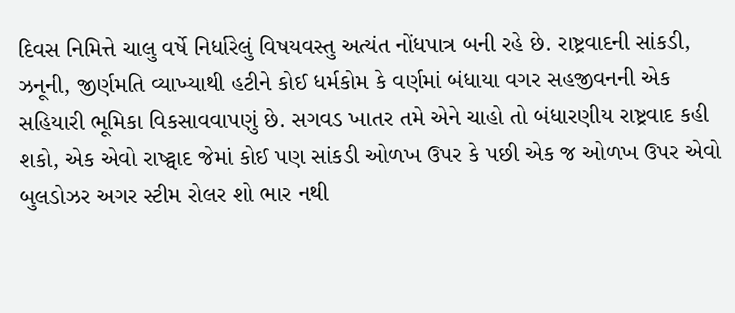દિવસ નિમિત્તે ચાલુ વર્ષે નિર્ધારેલું વિષયવસ્તુ અત્યંત નોંધપાત્ર બની રહે છે. રાષ્ટ્રવાદની સાંકડી, ઝનૂની, જીર્ણમતિ વ્યાખ્યાથી હટીને કોઈ ધર્મકોમ કે વર્ણમાં બંધાયા વગર સહજીવનની એક સહિયારી ભૂમિકા વિકસાવવાપણું છે. સગવડ ખાતર તમે એને ચાહો તો બંધારણીય રાષ્ટ્રવાદ કહી શકો, એક એવો રાષ્ટ્વાદ જેમાં કોઈ પણ સાંકડી ઓળખ ઉપર કે પછી એક જ ઓળખ ઉપર એવો બુલડોઝર અગર સ્ટીમ રોલર શો ભાર નથી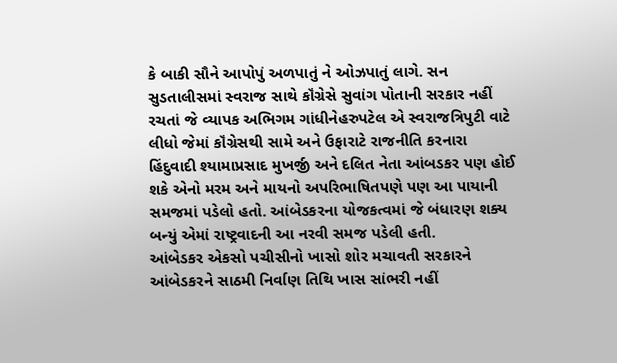કે બાકી સૌને આપોપું અળપાતું ને ઓઝપાતું લાગે. સન સુડતાલીસમાં સ્વરાજ સાથે કૉંગ્રેસે સુવાંગ પોતાની સરકાર નહીં રચતાં જે વ્યાપક અભિગમ ગાંધીનેહરુપટેલ એ સ્વરાજત્રિપુટી વાટે લીધો જેમાં કૉંગ્રેસથી સામે અને ઉફારાટે રાજનીતિ કરનારા હિંદુવાદી શ્યામાપ્રસાદ મુખર્જી અને દલિત નેતા આંબડકર પણ હોઈ શકે એનો મરમ અને માયનો અપરિભાષિતપણે પણ આ પાયાની સમજમાં પડેલો હતો. આંબેડકરના યોજકત્વમાં જે બંધારણ શક્ય બન્યું એમાં રાષ્ટ્રવાદની આ નરવી સમજ પડેલી હતી.
આંબેડકર એકસો પચીસીનો ખાસો શોર મચાવતી સરકારને આંબેડકરને સાઠમી નિર્વાણ તિથિ ખાસ સાંભરી નહીં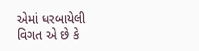એમાં ધરબાયેલી વિગત એ છે કે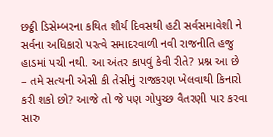છઠ્ઠી ડિસેમ્બરના કથિત શૌર્ય દિવસથી હટી સર્વસમાવેશી ને સર્વના અધિકારો પરત્વે સમાદરવાળી નવી રાજનીતિ હજુ હાડમાં પચી નથી. આ અંતર કાપવું કેવી રીતે? પ્રશ્ન આ છે – તમે સત્યની એસી કી તેસીનું રાજકરણ ખેલવાથી કિનારો કરી શકો છો? આજે તો જે પણ ગોપુચ્છ વૈતરણી પાર કરવા સારુ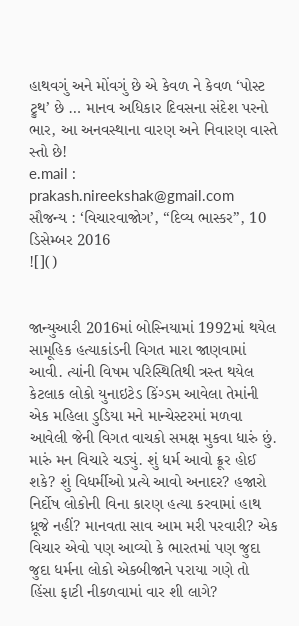હાથવગું અને મોંવગું છે એ કેવળ ને કેવળ ‘પોસ્ટ ટ્રુથ’ છે … માનવ અધિકાર દિવસના સંદેશ પરનો ભાર, આ અનવસ્થાના વારણ અને નિવારણ વાસ્તે સ્તો છે!
e.mail : prakash.nireekshak@gmail.com
સૌજન્ય : ‘વિચારવાજોગ’, “દિવ્ય ભાસ્કર”, 10 ડિસેમ્બર 2016
![]()


જાન્યુઆરી 2016માં બોસ્નિયામાં 1992માં થયેલ સામૂહિક હત્યાકાંડની વિગત મારા જાણવામાં આવી. ત્યાંની વિષમ પરિસ્થિતિથી ત્રસ્ત થયેલ કેટલાક લોકો યુનાઇટેડ કિંગ્ડમ આવેલા તેમાંની એક મહિલા ડુડિયા મને માન્ચેસ્ટરમાં મળવા આવેલી જેની વિગત વાચકો સમક્ષ મુકવા ધારું છું.
મારું મન વિચારે ચડ્યું. શું ધર્મ આવો ક્રૂર હોઈ શકે? શું વિધર્મીઓ પ્રત્યે આવો અનાદર? હજારો નિર્દોષ લોકોની વિના કારણ હત્યા કરવામાં હાથ ધ્રૂજે નહીં? માનવતા સાવ આમ મરી પરવારી? એક વિચાર એવો પણ આવ્યો કે ભારતમાં પણ જુદા જુદા ધર્મના લોકો એકબીજાને પરાયા ગણે તો હિંસા ફાટી નીકળવામાં વાર શી લાગે?